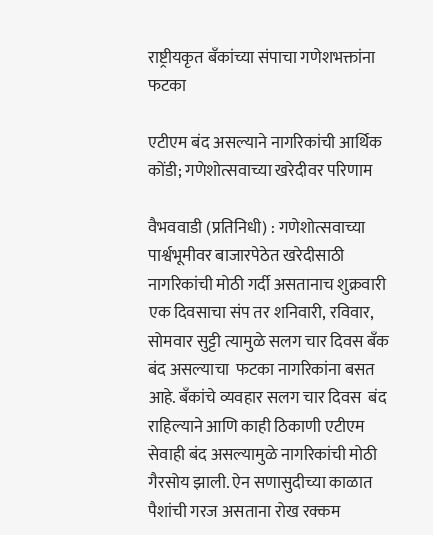राष्ट्रीयकृत बँकांच्या संपाचा गणेशभक्तांना फटका

एटीएम बंद असल्याने नागरिकांची आर्थिक कोंडी; गणेशोत्सवाच्या खरेदीवर परिणाम

वैभववाडी (प्रतिनिधी) : गणेशोत्सवाच्या पार्श्वभूमीवर बाजारपेठेत खरेदीसाठी नागरिकांची मोठी गर्दी असतानाच शुक्रवारी एक दिवसाचा संप तर शनिवारी, रविवार, सोमवार सुट्टी त्यामुळे सलग चार दिवस बँक बंद असल्याचा  फटका नागरिकांना बसत आहे. बँकांचे व्यवहार सलग चार दिवस  बंद राहिल्याने आणि काही ठिकाणी एटीएम सेवाही बंद असल्यामुळे नागरिकांची मोठी गैरसोय झाली. ऐन सणासुदीच्या काळात पैशांची गरज असताना रोख रक्कम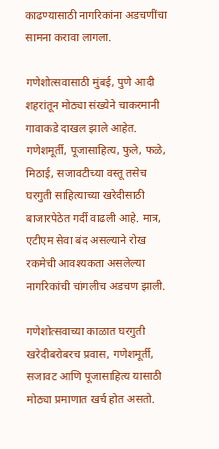काढण्यासाठी नागरिकांना अडचणींचा सामना करावा लागला.

गणेशोत्सवासाठी मुंबई, पुणे आदी शहरांतून मोठ्या संख्येने चाकरमानी गावाकडे दाखल झाले आहेत. गणेशमूर्ती, पूजासाहित्य, फुले, फळे, मिठाई, सजावटीच्या वस्तू तसेच घरगुती साहित्याच्या खरेदीसाठी बाजारपेठेत गर्दी वाढली आहे. मात्र,  एटीएम सेवा बंद असल्याने रोख रकमेची आवश्यकता असलेल्या नागरिकांची चांगलीच अडचण झाली.

गणेशोत्सवाच्या काळात घरगुती खरेदीबरोबरच प्रवास, गणेशमूर्ती, सजावट आणि पूजासाहित्य यासाठी मोठ्या प्रमाणात खर्च होत असतो.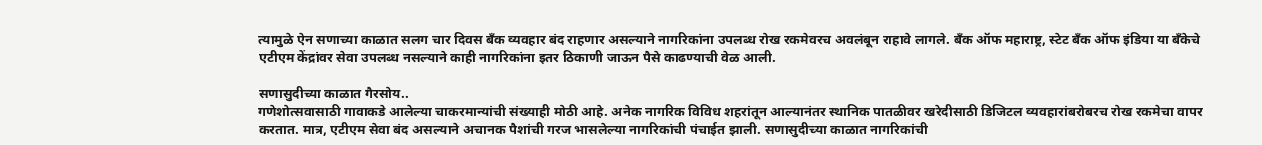त्यामुळे ऐन सणाच्या काळात सलग चार दिवस बँक व्यवहार बंद राहणार असल्याने नागरिकांना उपलब्ध रोख रकमेवरच अवलंबून राहावे लागले. बँक ऑफ महाराष्ट्र, स्टेट बँक ऑफ इंडिया या बँकेचे एटीएम केंद्रांवर सेवा उपलब्ध नसल्याने काही नागरिकांना इतर ठिकाणी जाऊन पैसे काढण्याची वेळ आली.

सणासुदीच्या काळात गैरसोय..
गणेशोत्सवासाठी गावाकडे आलेल्या चाकरमान्यांची संख्याही मोठी आहे. अनेक नागरिक विविध शहरांतून आल्यानंतर स्थानिक पातळीवर खरेदीसाठी डिजिटल व्यवहारांबरोबरच रोख रकमेचा वापर करतात. मात्र, एटीएम सेवा बंद असल्याने अचानक पैशांची गरज भासलेल्या नागरिकांची पंचाईत झाली. सणासुदीच्या काळात नागरिकांची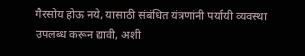गैरसोय होऊ नये, यासाठी संबंधित यंत्रणांनी पर्यायी व्यवस्था उपलब्ध करून द्यावी, अशी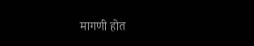मागणी होत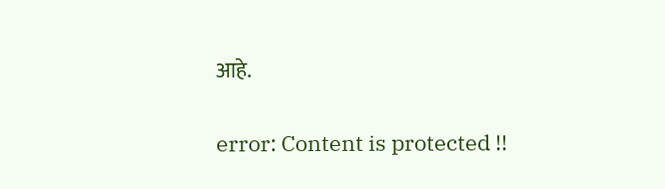आहे.

error: Content is protected !!